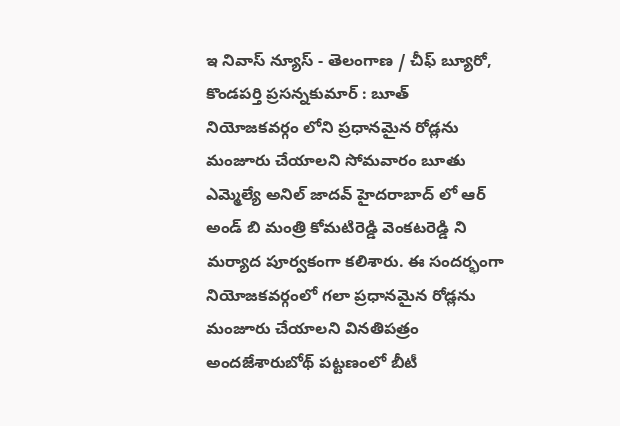ఇ నివాస్ న్యూస్ - తెలంగాణ / చీఫ్ బ్యూరో, కొండపర్తి ప్రసన్నకుమార్ : బూత్ నియోజకవర్గం లోని ప్రధానమైన రోడ్లను మంజూరు చేయాలని సోమవారం బూతు ఎమ్మెల్యే అనిల్ జాదవ్ హైదరాబాద్ లో ఆర్ అండ్ బి మంత్రి కోమటిరెడ్డి వెంకటరెడ్డి ని మర్యాద పూర్వకంగా కలిశారు. ఈ సందర్భంగా నియోజకవర్గంలో గలా ప్రధానమైన రోడ్లను మంజూరు చేయాలని వినతిపత్రం అందజేశారుబోథ్ పట్టణంలో బీటీ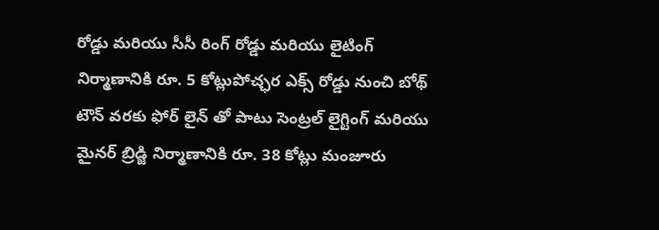రోడ్డు మరియు సీసీ రింగ్ రోడ్డు మరియు లైటింగ్ నిర్మాణానికి రూ. 5 కోట్లుపోచ్ఛర ఎక్స్ రోడ్డు నుంచి బోథ్ టౌన్ వరకు ఫోర్ లైన్ తో పాటు సెంట్రల్ లైగ్టింగ్ మరియు మైనర్ బ్రిడ్జి నిర్మాణానికి రూ. 38 కోట్లు మంజూరు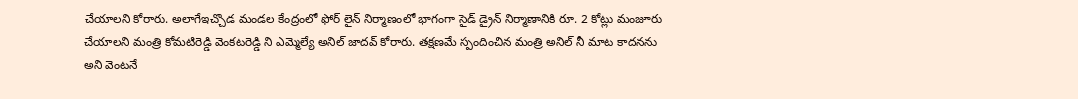చేయాలని కోరారు. అలాగేఇచ్చొడ మండల కేంద్రంలో ఫోర్ లైన్ నిర్మాణంలో భాగంగా సైడ్ డ్రైన్ నిర్మాణానికి రూ. 2 కోట్లు మంజూరు చేయాలని మంత్రి కోమటిరెడ్డి వెంకటరెడ్డి ని ఎమ్మెల్యే అనిల్ జాదవ్ కోరారు. తక్షణమే స్పందించిన మంత్రి అనిల్ నీ మాట కాదనను అని వెంటనే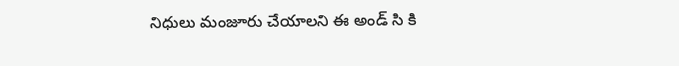నిధులు మంజూరు చేయాలని ఈ అండ్ సి కి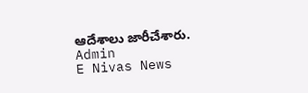ఆదేశాలు జారీచేశారు.
Admin
E Nivas News